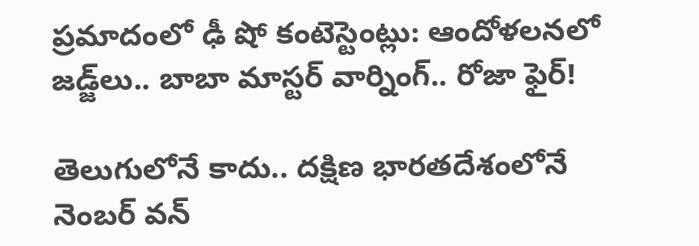ప్రమాదంలో ఢీ షో కంటెస్టెంట్లు: ఆందోళలనలో జడ్జ్‌లు.. బాబా మాస్టర్ వార్నింగ్.. రోజా ఫైర్!

తెలుగులోనే కాదు.. దక్షిణ భారతదేశంలోనే నెంబర్ వన్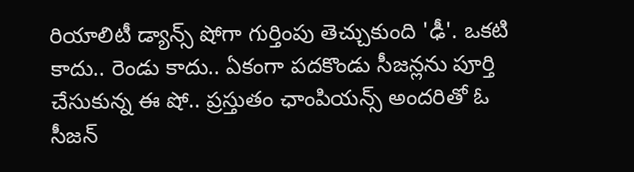రియాలిటీ డ్యాన్స్ షోగా గుర్తింపు తెచ్చుకుంది 'ఢీ'. ఒకటి కాదు.. రెండు కాదు.. ఏకంగా పదకొండు సీజన్లను పూర్తి చేసుకున్న ఈ షో.. ప్రస్తుతం ఛాంపియన్స్ అందరితో ఓ సీజన్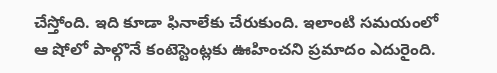చేస్తోంది. ఇది కూడా ఫినాలేకు చేరుకుంది. ఇలాంటి సమయంలో ఆ షోలో పాల్గొనే కంటెస్టెంట్లకు ఊహించని ప్రమాదం ఎదురైంది.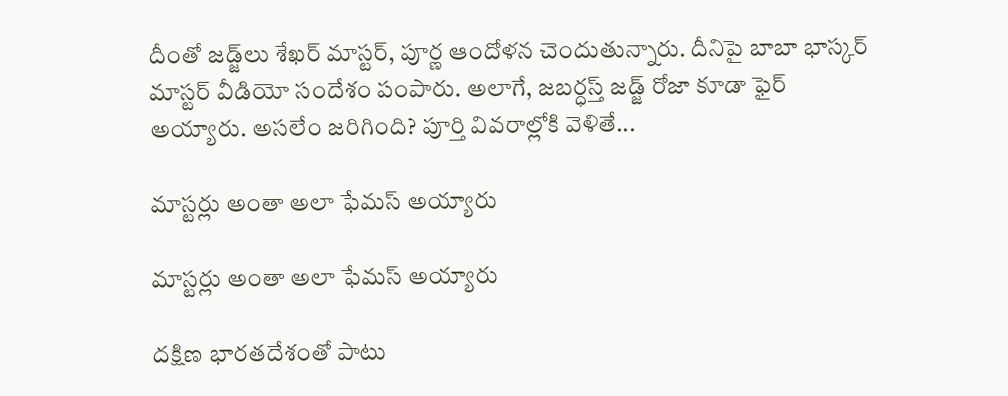దీంతో జడ్జ్‌లు శేఖర్ మాస్టర్, పూర్ణ ఆందోళన చెందుతున్నారు. దీనిపై బాబా భాస్కర్ మాస్టర్ వీడియో సందేశం పంపారు. అలాగే, జబర్ధస్త్ జడ్జ్ రోజా కూడా ఫైర్ అయ్యారు. అసలేం జరిగింది? పూర్తి వివరాల్లోకి వెళితే...

మాస్టర్లు అంతా అలా ఫేమస్ అయ్యారు

మాస్టర్లు అంతా అలా ఫేమస్ అయ్యారు

దక్షిణ భారతదేశంతో పాటు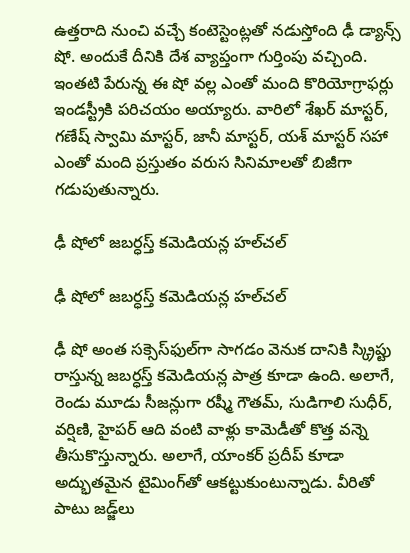ఉత్తరాది నుంచి వచ్చే కంటెస్టెంట్లతో నడుస్తోంది ఢీ డ్యాన్స్ షో. అందుకే దీనికి దేశ వ్యాప్తంగా గుర్తింపు వచ్చింది. ఇంతటి పేరున్న ఈ షో వల్ల ఎంతో మంది కొరియోగ్రాఫర్లు ఇండస్ట్రీకి పరిచయం అయ్యారు. వారిలో శేఖర్ మాస్టర్, గణేష్ స్వామి మాస్టర్, జానీ మాస్టర్, యశ్ మాస్టర్ సహా ఎంతో మంది ప్రస్తుతం వరుస సినిమాలతో బిజీగా గడుపుతున్నారు.

ఢీ షోలో జబర్ధస్త్ కమెడియన్ల హల్‌చల్

ఢీ షోలో జబర్ధస్త్ కమెడియన్ల హల్‌చల్

ఢీ షో అంత సక్సెస్‌ఫుల్‌గా సాగడం వెనుక దానికి స్క్రిప్టు రాస్తున్న జబర్ధస్త్ కమెడియన్ల పాత్ర కూడా ఉంది. అలాగే, రెండు మూడు సీజన్లుగా రష్మీ గౌతమ్, సుడిగాలి సుధీర్, వర్షిణి, హైపర్ ఆది వంటి వాళ్లు కామెడీతో కొత్త వన్నె తీసుకొస్తున్నారు. అలాగే, యాంకర్ ప్రదీప్ కూడా అద్భుతమైన టైమింగ్‌తో ఆకట్టుకుంటున్నాడు. వీరితో పాటు జడ్జ్‌లు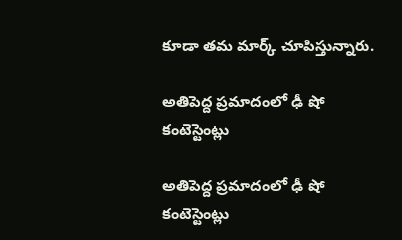కూడా తమ మార్క్ చూపిస్తున్నారు.

అతిపెద్ద ప్రమాదంలో ఢీ షో కంటెస్టెంట్లు

అతిపెద్ద ప్రమాదంలో ఢీ షో కంటెస్టెంట్లు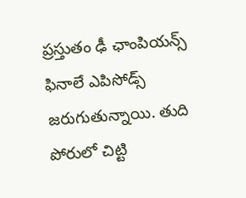ప్రస్తుతం ఢీ ఛాంపియన్స్ ఫినాలే ఎపిసోడ్స్ జరుగుతున్నాయి. తుది పోరులో చిట్టి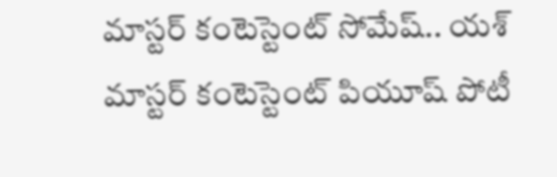మాస్టర్ కంటెస్టెంట్ సోమేష్.. యశ్ మాస్టర్ కంటెస్టెంట్ పియూష్ పోటీ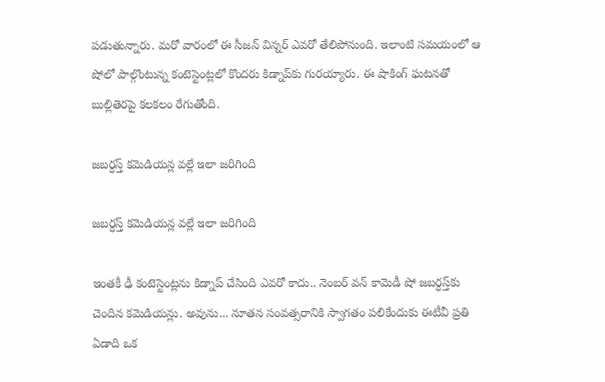పడుతున్నారు. మరో వారంలో ఈ సీజన్ విన్నర్ ఎవరో తేలిపోనుంది. ఇలాంటి సమయంలో ఆ షోలో పాల్గొంటున్న కంటెస్టెంట్లలో కొందరు కిడ్నాప్‌కు గురయ్యారు. ఈ షాకింగ్ ఘటనతో బుల్లితెరపై కలకలం రేగుతోంది.

జబర్ధస్త్ కమెడియన్ల వల్లే ఇలా జరిగింది

జబర్ధస్త్ కమెడియన్ల వల్లే ఇలా జరిగింది

ఇంతకీ ఢీ కంటెస్టెంట్లను కిడ్నాప్ చేసింది ఎవరో కాదు.. నెంబర్ వన్ కామెడీ షో జబర్ధస్త్‌కు చెందిన కమెడియన్లు. అవును... నూతన సంవత్సరానికి స్వాగతం పలికేందుకు ఈటీవీ ప్రతి ఏడాది ఒక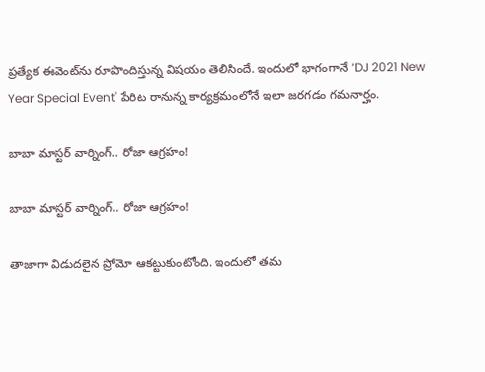ప్రత్యేక ఈవెంట్‌ను రూపొందిస్తున్న విషయం తెలిసిందే. ఇందులో భాగంగానే ‘DJ 2021 New Year Special Event' పేరిట రానున్న కార్యక్రమంలోనే ఇలా జరగడం గమనార్హం.

బాబా మాస్టర్ వార్నింగ్.. రోజా ఆగ్రహం!

బాబా మాస్టర్ వార్నింగ్.. రోజా ఆగ్రహం!

తాజాగా విడుదలైన ప్రోమో ఆకట్టుకుంటోంది. ఇందులో తమ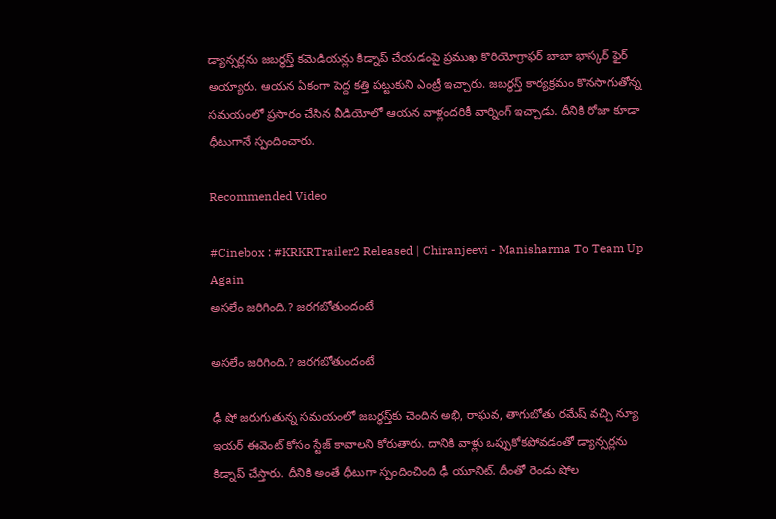డ్యాన్సర్లను జబర్ధస్త్ కమెడియన్లు కిడ్నాప్ చేయడంపై ప్రముఖ కొరియోగ్రాఫర్ బాబా భాస్కర్ ఫైర్ అయ్యారు. ఆయన ఏకంగా పెద్ద కత్తి పట్టుకుని ఎంట్రీ ఇచ్చారు. జబర్ధస్త్ కార్యక్రమం కొనసాగుతోన్న సమయంలో ప్రసారం చేసిన వీడియోలో ఆయన వాళ్లందరికీ వార్నింగ్ ఇచ్చాడు. దీనికి రోజా కూడా ధీటుగానే స్పందించారు.

Recommended Video

#Cinebox : #KRKRTrailer2 Released | Chiranjeevi - Manisharma To Team Up Again
అసలేం జరిగింది.? జరగబోతుందంటే

అసలేం జరిగింది.? జరగబోతుందంటే

ఢీ షో జరుగుతున్న సమయంలో జబర్ధస్త్‌కు చెందిన అభి, రాఘవ, తాగుబోతు రమేష్ వచ్చి న్యూ ఇయర్ ఈవెంట్ కోసం స్టేజ్ కావాలని కోరుతారు. దానికి వాళ్లు ఒప్పుకోకపోవడంతో డ్యాన్సర్లను కిడ్నాప్ చేస్తారు. దీనికి అంతే ధీటుగా స్పందించింది ఢీ యూనిట్. దీంతో రెండు షోల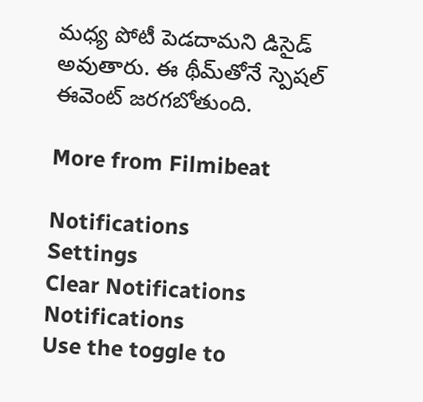మధ్య పోటీ పెడదామని డిసైడ్ అవుతారు. ఈ థీమ్‌తోనే స్పెషల్ ఈవెంట్ జరగబోతుంది.

More from Filmibeat

Notifications
Settings
Clear Notifications
Notifications
Use the toggle to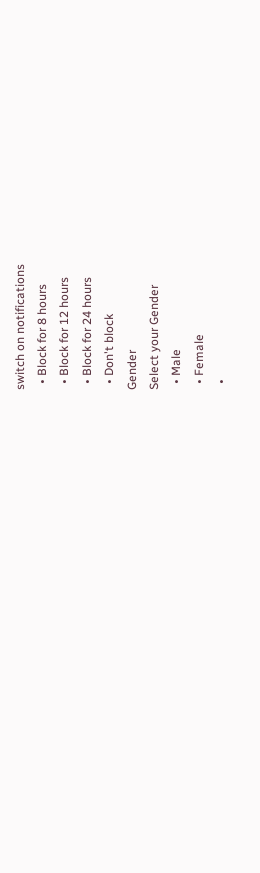switch on notifications
  • Block for 8 hours
  • Block for 12 hours
  • Block for 24 hours
  • Don't block
Gender
Select your Gender
  • Male
  • Female
  •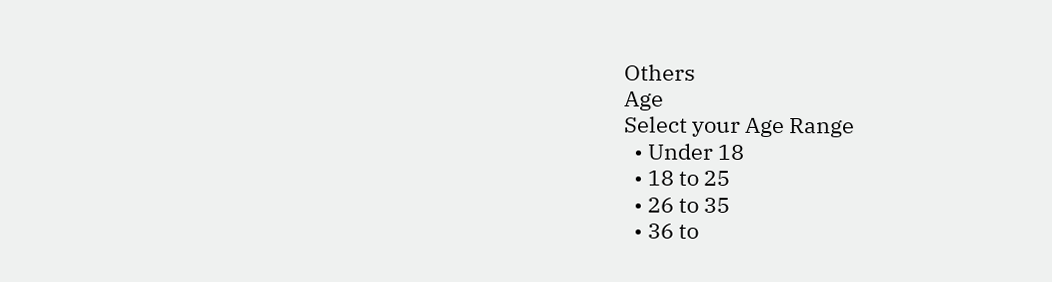Others
Age
Select your Age Range
  • Under 18
  • 18 to 25
  • 26 to 35
  • 36 to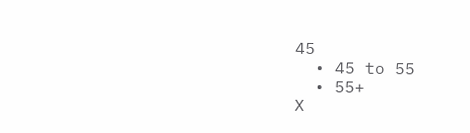45
  • 45 to 55
  • 55+
X